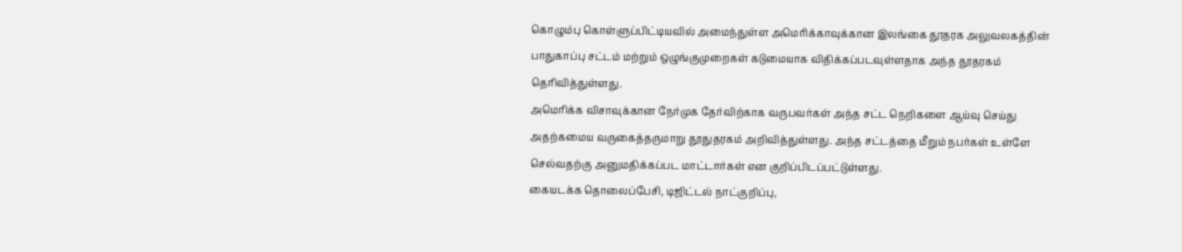கொழும்பு கொள்ளுப்பிட்டியவில் அமைந்துள்ள அமெரிக்காவுக்கான இலங்கை தூதரக அலுவலகத்தின் பாதுகாப்பு சட்டம் மற்றும் ஒழுங்குமுறைகள் கடுமையாக விதிக்கப்படவுள்ளதாக அந்த தூதரகம் தெரிவித்துள்ளது.
அமெரிக்க விசாவுக்கான நேர்முக தேர்விற்காக வருபவர்கள் அந்த சட்ட நெறிகளை ஆய்வு செய்து அதற்கமைய வருகைத்தருமாறு தூதுதரகம் அறிவித்துள்ளது. அந்த சட்டத்தை மீறும் நபர்கள் உள்ளே செல்வதற்கு அனுமதிக்கப்பட மாட்டார்கள் என குறிப்பிடப்பட்டுள்ளது.
கையடக்க தொலைப்பேசி, டிஜிட்டல் நாட்குறிப்பு,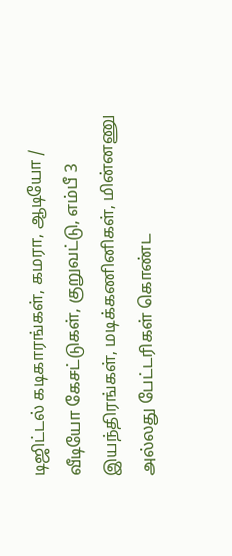டிஜிட்டல் கடிகாரங்கள், கமரா, ஆடியோ / வீடியோ கேசட்டுகள், குறுவட்டு, எம்பீ 3 இயந்திரங்கள், மடிக்கணினிகள், மின்னணு அல்லது பேட்டரிகள் கொண்ட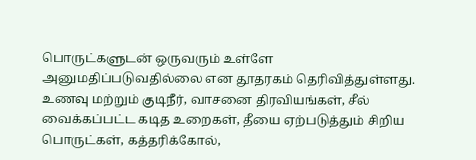பொருட்களுடன் ஒருவரும் உள்ளே அனுமதிப்படுவதில்லை என தூதரகம் தெரிவித்துள்ளது.
உணவு மற்றும் குடிநீர், வாசனை திரவியங்கள், சீல் வைக்கப்பட்ட கடித உறைகள், தீயை ஏற்படுத்தும் சிறிய பொருட்கள், கத்தரிக்கோல்,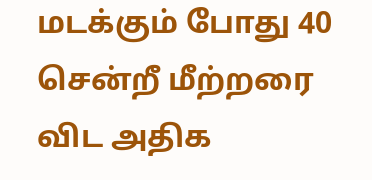மடக்கும் போது 40 சென்றீ மீற்றரை விட அதிக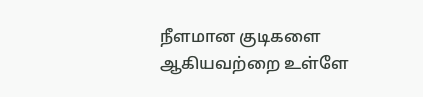நீளமான குடிகளை ஆகியவற்றை உள்ளே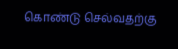கொண்டு செல்வதற்கு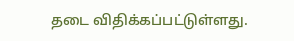தடை விதிக்கப்பட்டுள்ளது.